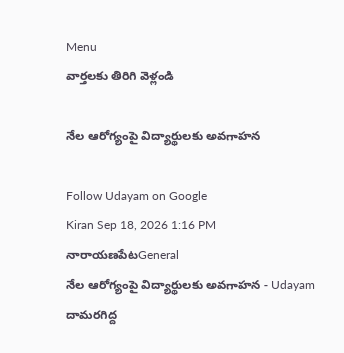Menu
వార్తలకు తిరిగి వెళ్లండి

నేల ఆరోగ్యంపై విద్యార్థులకు అవగాహన

Follow Udayam on Google
Kiran Sep 18, 2026 1:16 PM నారాయణపేటGeneral
నేల ఆరోగ్యంపై విద్యార్థులకు అవగాహన - Udayam
దామరగిద్ద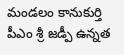మండలం కానుకుర్తి పీఎం శ్రీ జడ్పీ ఉన్నత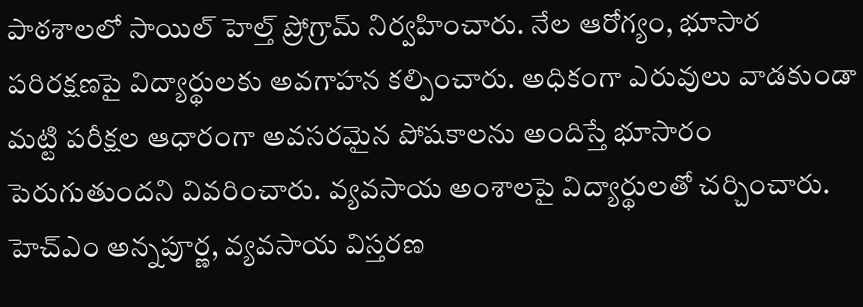పాఠశాలలో సాయిల్ హెల్త్ ప్రోగ్రామ్ నిర్వహించారు. నేల ఆరోగ్యం, భూసార పరిరక్షణపై విద్యార్థులకు అవగాహన కల్పించారు. అధికంగా ఎరువులు వాడకుండా మట్టి పరీక్షల ఆధారంగా అవసరమైన పోషకాలను అందిస్తే భూసారం పెరుగుతుందని వివరించారు. వ్యవసాయ అంశాలపై విద్యార్థులతో చర్చించారు. హెచ్‌ఎం అన్నపూర్ణ, వ్యవసాయ విస్తరణ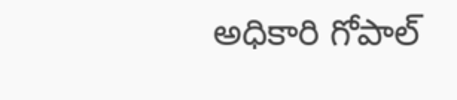అధికారి గోపాల్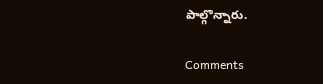పాల్గొన్నారు.

Comments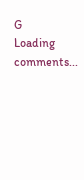G
Loading comments...